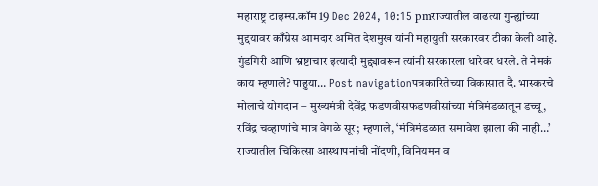महाराष्ट्र टाइम्स.कॉम 19 Dec 2024, 10:15 pmराज्यातील वाढत्या गुन्ह्यांच्या मुद्दयावर काँग्रेस आमदार अमित देशमुख यांनी महायुती सरकारवर टीका केली आहे. गुंडगिरी आणि भ्रष्टाचार इत्यादी मुद्द्यावरून त्यांनी सरकारला धारेवर धरले. ते नेमकं काय म्हणाले? पाहुया… Post navigationपत्रकारितेच्या विकासात दै. भास्करचे मोलाचे योगदान – मुख्यमंत्री देवेंद्र फडणवीसफडणवीसांच्या मंत्रिमंडळातून डच्चू, रविंद्र चव्हाणांचे मात्र वेगळे सूर; म्हणाले, ‘मंत्रिमंडळात समावेश झाला की नाही…’
राज्यातील चिकित्सा आस्थापनांची नोंदणी, विनियमन व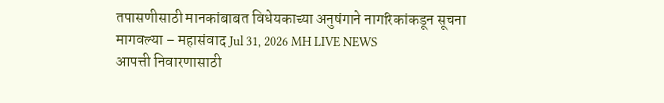तपासणीसाठी मानकांबाबत विधेयकाच्या अनुषंगाने नागरिकांकडून सूचना मागवल्या – महासंवाद Jul 31, 2026 MH LIVE NEWS
आपत्ती निवारणासाठी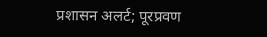प्रशासन अलर्ट; पूरप्रवण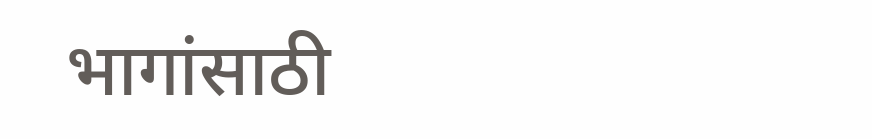भागांसाठी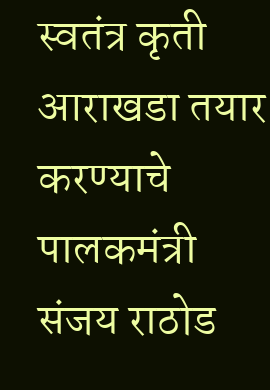स्वतंत्र कृती आराखडा तयार करण्याचे पालकमंत्री संजय राठोड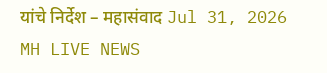यांचे निर्देश – महासंवाद Jul 31, 2026 MH LIVE NEWS